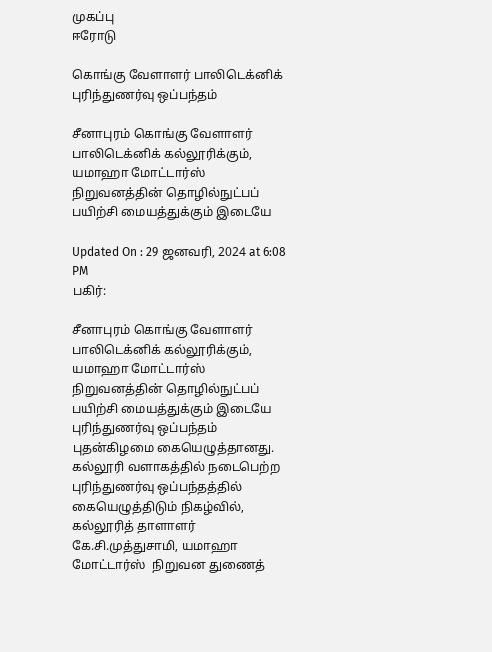முகப்பு
ஈரோடு

கொங்கு வேளாளர் பாலிடெக்னிக் புரிந்துணர்வு ஒப்பந்தம்

சீனாபுரம் கொங்கு வேளாளர் பாலிடெக்னிக் கல்லூரிக்கும்,  யமாஹா மோட்டார்ஸ் நிறுவனத்தின் தொழில்நுட்பப் பயிற்சி மையத்துக்கும் இடையே

Updated On : 29 ஜனவரி, 2024 at 6:08 PM
பகிர்:

சீனாபுரம் கொங்கு வேளாளர் பாலிடெக்னிக் கல்லூரிக்கும்,  யமாஹா மோட்டார்ஸ் நிறுவனத்தின் தொழில்நுட்பப் பயிற்சி மையத்துக்கும் இடையே புரிந்துணர்வு ஒப்பந்தம் புதன்கிழமை கையெழுத்தானது.
கல்லூரி வளாகத்தில் நடைபெற்ற புரிந்துணர்வு ஒப்பந்தத்தில் கையெழுத்திடும் நிகழ்வில், கல்லூரித் தாளாளர் கே.சி.முத்துசாமி, யமாஹா மோட்டார்ஸ்  நிறுவன துணைத்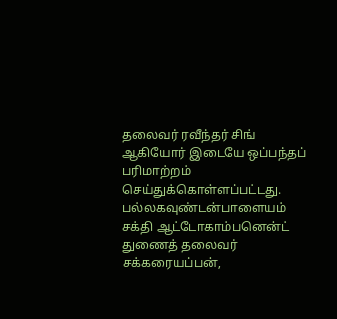தலைவர் ரவீந்தர் சிங் ஆகியோர் இடையே ஒப்பந்தப் பரிமாற்றம் செய்துக்கொள்ளப்பட்டது.  பல்லகவுண்டன்பாளையம் சக்தி ஆட்டோகாம்பனென்ட் துணைத் தலைவர் சக்கரையப்பன்,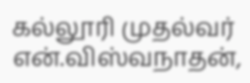கல்லூரி முதல்வர் என்.விஸ்வநாதன்,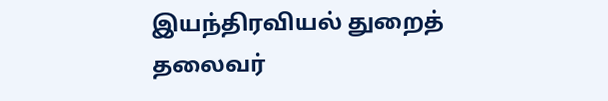இயந்திரவியல் துறைத் தலைவர்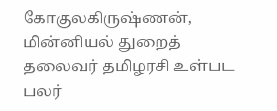கோகுலகிருஷ்ணன், மின்னியல் துறைத் தலைவர் தமிழரசி உள்பட பலர்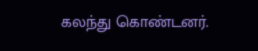கலந்து கொண்டனர்.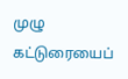முழு கட்டுரையைப்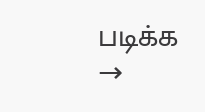படிக்க →